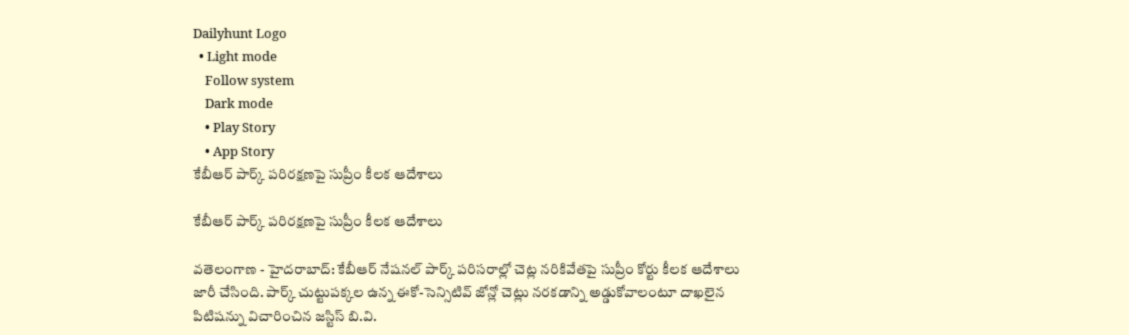Dailyhunt Logo
  • Light mode
    Follow system
    Dark mode
    • Play Story
    • App Story
కేబీఆర్ పార్క్ పరిరక్షణపై సుప్రీం కీలక ఆదేశాలు

కేబీఆర్ పార్క్ పరిరక్షణపై సుప్రీం కీలక ఆదేశాలు

వతెలంగాణ - హైదరాబాద్: కేబీఆర్ నేషనల్ పార్క్ పరిసరాల్లో చెట్ల నరికివేతపై సుప్రీం కోర్టు కీలక ఆదేశాలు జారీ చేసింది. పార్క్ చుట్టుపక్కల ఉన్న ఈకో-సెన్సిటివ్ జోన్లో చెట్లు నరకడాన్ని అడ్డుకోవాలంటూ దాఖలైన పిటిషన్ను విచారించిన జస్టిస్ బి.వి.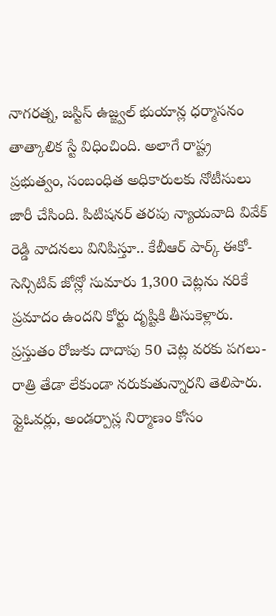నాగరత్న, జస్టిస్ ఉజ్జ్వల్ భుయాన్ల ధర్మాసనం తాత్కాలిక స్టే విధించింది. అలాగే రాష్ట్ర ప్రభుత్వం, సంబంధిత అధికారులకు నోటీసులు జారీ చేసింది. పిటిషనర్ తరపు న్యాయవాది వివేక్ రెడ్డి వాదనలు వినిపిస్తూ.. కేబీఆర్ పార్క్ ఈకో-సెన్సిటివ్ జోన్లో సుమారు 1,300 చెట్లను నరికే ప్రమాదం ఉందని కోర్టు దృష్టికి తీసుకెళ్లారు. ప్రస్తుతం రోజుకు దాదాపు 50 చెట్ల వరకు పగలు-రాత్రి తేడా లేకుండా నరుకుతున్నారని తెలిపారు. ఫ్లైఓవర్లు, అండర్పాస్ల నిర్మాణం కోసం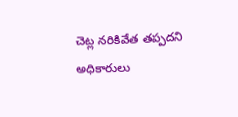చెట్ల నరికివేత తప్పదని అధికారులు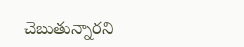చెబుతున్నారని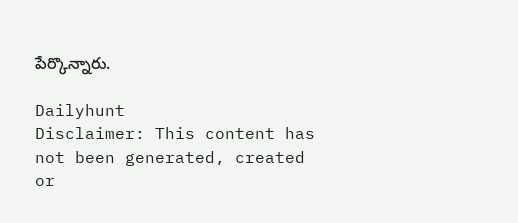పేర్కొన్నారు.

Dailyhunt
Disclaimer: This content has not been generated, created or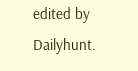edited by Dailyhunt.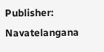Publisher: Navatelangana